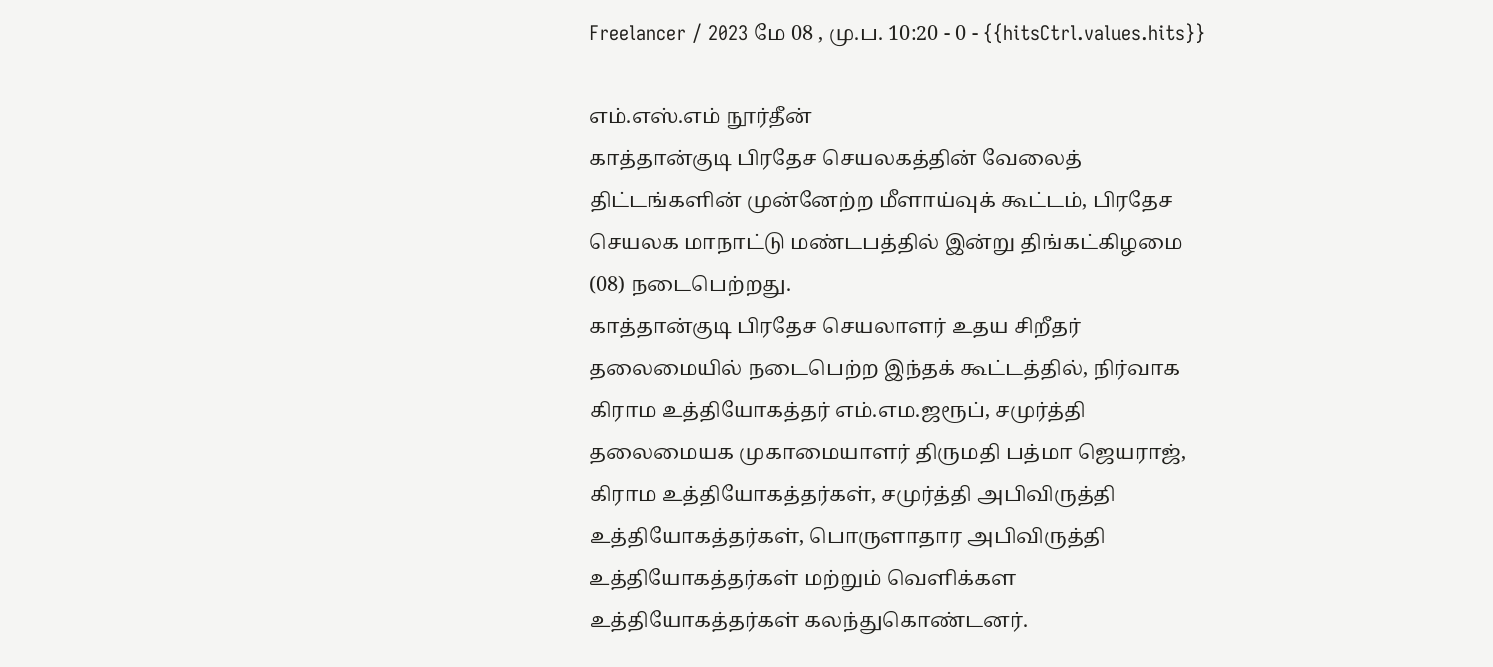Freelancer / 2023 மே 08 , மு.ப. 10:20 - 0 - {{hitsCtrl.values.hits}}

எம்.எஸ்.எம் நூர்தீன்
காத்தான்குடி பிரதேச செயலகத்தின் வேலைத் திட்டங்களின் முன்னேற்ற மீளாய்வுக் கூட்டம், பிரதேச செயலக மாநாட்டு மண்டபத்தில் இன்று திங்கட்கிழமை (08) நடைபெற்றது.
காத்தான்குடி பிரதேச செயலாளர் உதய சிறீதர் தலைமையில் நடைபெற்ற இந்தக் கூட்டத்தில், நிர்வாக கிராம உத்தியோகத்தர் எம்.எம.ஜரூப், சமுர்த்தி தலைமையக முகாமையாளர் திருமதி பத்மா ஜெயராஜ், கிராம உத்தியோகத்தர்கள், சமுர்த்தி அபிவிருத்தி உத்தியோகத்தர்கள், பொருளாதார அபிவிருத்தி உத்தியோகத்தர்கள் மற்றும் வெளிக்கள உத்தியோகத்தர்கள் கலந்துகொண்டனர்.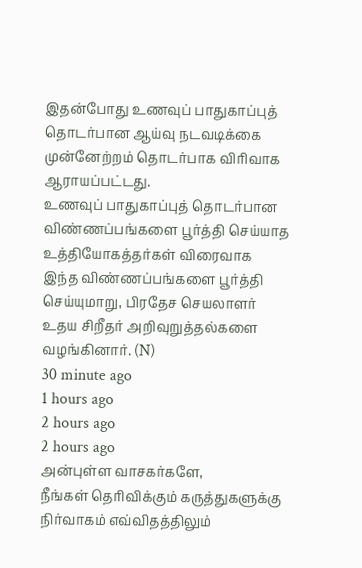இதன்போது உணவுப் பாதுகாப்புத் தொடர்பான ஆய்வு நடவடிக்கை முன்னேற்றம் தொடர்பாக விரிவாக ஆராயப்பட்டது.
உணவுப் பாதுகாப்புத் தொடர்பான விண்ணப்பங்களை பூர்த்தி செய்யாத உத்தியோகத்தர்கள் விரைவாக இந்த விண்ணப்பங்களை பூர்த்தி செய்யுமாறு, பிரதேச செயலாளர் உதய சிறீதர் அறிவுறுத்தல்களை வழங்கினார். (N)
30 minute ago
1 hours ago
2 hours ago
2 hours ago
அன்புள்ள வாசகர்களே,
நீங்கள் தெரிவிக்கும் கருத்துகளுக்கு நிர்வாகம் எவ்விதத்திலும்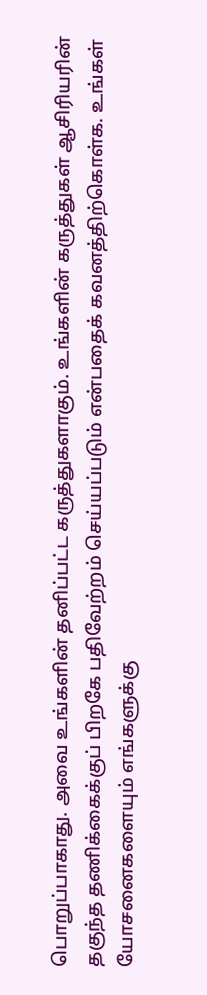பொறுப்பாகாது. அவை உங்களின் தனிப்பட்ட கருத்துகளாகும். உங்களின் கருத்துகள் ஆசிரியரின் தகுந்த தணிக்கைக்குப் பிறகே பதிவேற்றம் செய்யப்படும் என்பதைக் கவனத்திற்கொள்க. உங்கள் யோசனைகளையும் எங்களுக்கு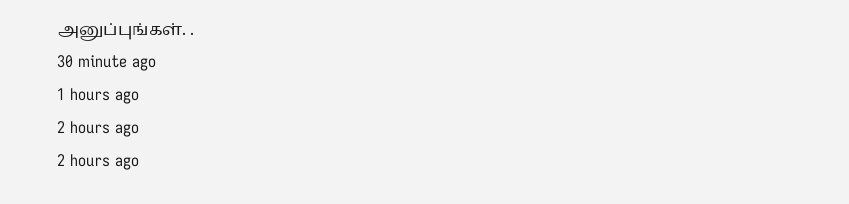அனுப்புங்கள். .
30 minute ago
1 hours ago
2 hours ago
2 hours ago